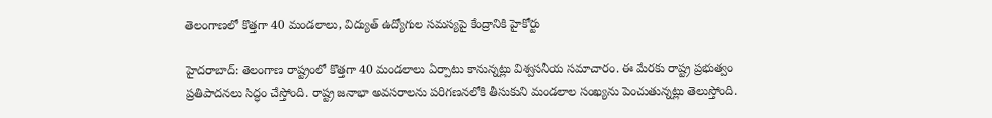తెలంగాణలో కొత్తగా 40 మండలాలు, విద్యుత్ ఉద్యోగుల సమస్యపై కేంద్రానికి హైకోర్టు

హైదరాబాద్: తెలంగాణ రాష్ట్రంలో కొత్తగా 40 మండలాలు ఏర్పాటు కానున్నట్లు విశ్వసనీయ సమాచారం. ఈ మేరకు రాష్ట్ర ప్రభుత్వం ప్రతిపాదనలు సిద్ధం చేస్తోంది. రాష్ట్ర జనాభా అవసరాలను పరిగణనలోకి తీసుకుని మండలాల సంఖ్యను పెంచుతున్నట్లు తెలుస్తోంది.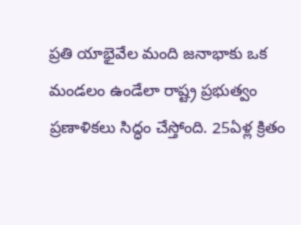ప్రతి యాభైవేల మంది జనాభాకు ఒక మండలం ఉండేలా రాష్ట్ర ప్రభుత్వం ప్రణాళికలు సిద్ధం చేస్తోంది. 25ఏళ్ల క్రితం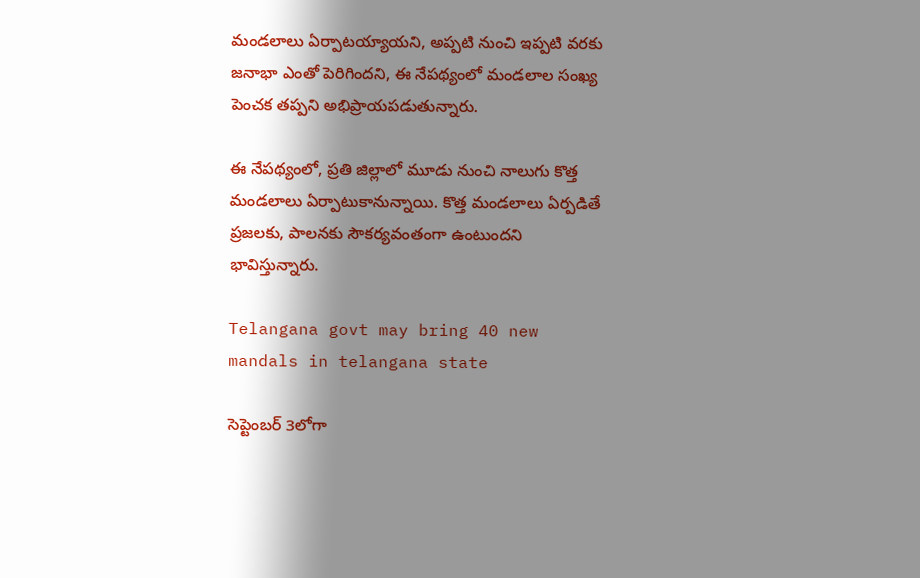మండలాలు ఏర్పాటయ్యాయని, అప్పటి నుంచి ఇప్పటి వరకు జనాభా ఎంతో పెరిగిందని, ఈ నేపథ్యంలో మండలాల సంఖ్య పెంచక తప్పని అభిప్రాయపడుతున్నారు.

ఈ నేపథ్యంలో, ప్రతి జిల్లాలో మూడు నుంచి నాలుగు కొత్త మండలాలు ఏర్పాటుకానున్నాయి. కొత్త మండలాలు ఏర్పడితే ప్రజలకు, పాలనకు సౌకర్యవంతంగా ఉంటుందని భావిస్తున్నారు.

Telangana govt may bring 40 new mandals in telangana state

సెప్టెంబర్ 3లోగా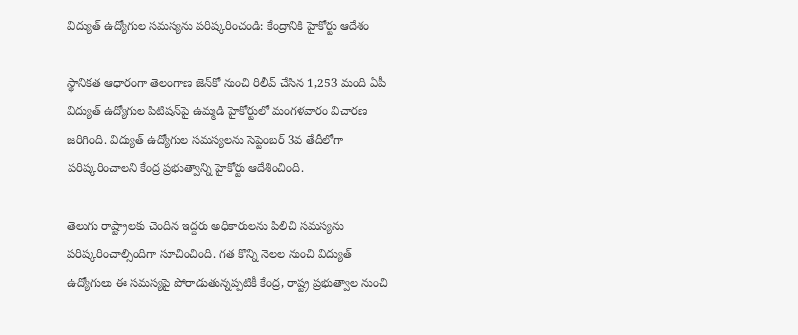విద్యుత్ ఉద్యోగుల సమస్యను పరిష్కరించండి: కేంద్రానికి హైకోర్టు ఆదేశం

స్థానికత ఆధారంగా తెలంగాణ జెన్‌కో నుంచి రిలీవ్ చేసిన 1,253 మంది ఏపీ విద్యుత్ ఉద్యోగుల పిటిషన్‌పై ఉమ్మడి హైకోర్టులో మంగళవారం విచారణ జరిగింది. విద్యుత్ ఉద్యోగుల సమస్యలను సెప్టెంబర్ 3వ తేదీలోగా పరిష్కరించాలని కేంద్ర ప్రభుత్వాన్ని హైకోర్టు ఆదేశించింది.

తెలుగు రాష్ట్రాలకు చెందిన ఇద్దరు అధికారులను పిలిచి సమస్యను పరిష్కరించాల్సిందిగా సూచించింది. గత కొన్ని నెలల నుంచి విద్యుత్ ఉద్యోగులు ఈ సమస్యపై పోరాడుతున్నప్పటికీ కేంద్ర, రాష్ట్ర ప్రభుత్వాల నుంచి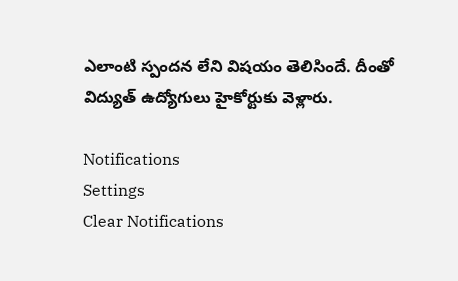ఎలాంటి స్పందన లేని విషయం తెలిసిందే. దీంతో విద్యుత్ ఉద్యోగులు హైకోర్టుకు వెళ్లారు.

Notifications
Settings
Clear Notifications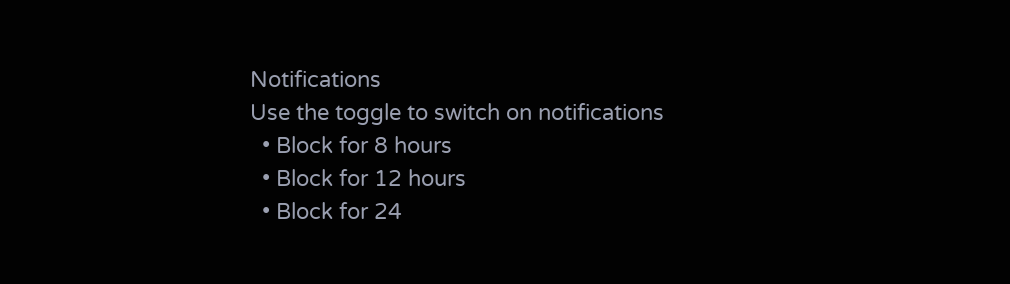Notifications
Use the toggle to switch on notifications
  • Block for 8 hours
  • Block for 12 hours
  • Block for 24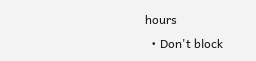hours
  • Don't block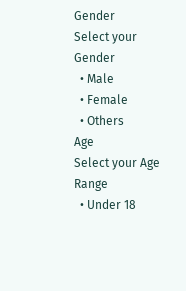Gender
Select your Gender
  • Male
  • Female
  • Others
Age
Select your Age Range
  • Under 18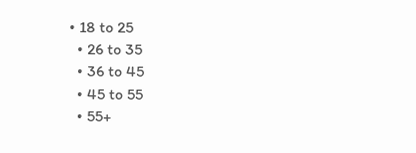• 18 to 25
  • 26 to 35
  • 36 to 45
  • 45 to 55
  • 55+